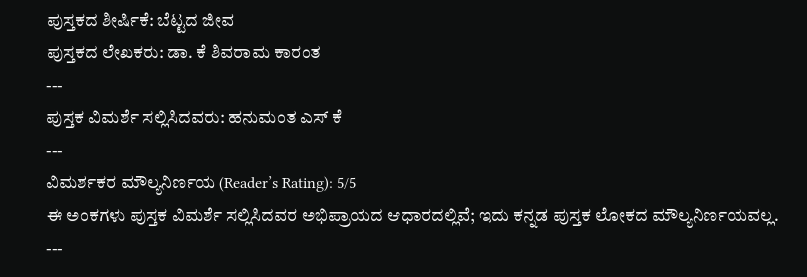ಪುಸ್ತಕದ ಶೀರ್ಷಿಕೆ: ಬೆಟ್ಟದ ಜೀವ
ಪುಸ್ತಕದ ಲೇಖಕರು: ಡಾ. ಕೆ ಶಿವರಾಮ ಕಾರಂತ
---
ಪುಸ್ತಕ ವಿಮರ್ಶೆ ಸಲ್ಲಿಸಿದವರು: ಹನುಮಂತ ಎಸ್ ಕೆ
---
ವಿಮರ್ಶಕರ ಮೌಲ್ಯನಿರ್ಣಯ (Reader’s Rating): 5/5
ಈ ಅಂಕಗಳು ಪುಸ್ತಕ ವಿಮರ್ಶೆ ಸಲ್ಲಿಸಿದವರ ಅಭಿಪ್ರಾಯದ ಆಧಾರದಲ್ಲಿವೆ; ಇದು ಕನ್ನಡ ಪುಸ್ತಕ ಲೋಕದ ಮೌಲ್ಯನಿರ್ಣಯವಲ್ಲ.
---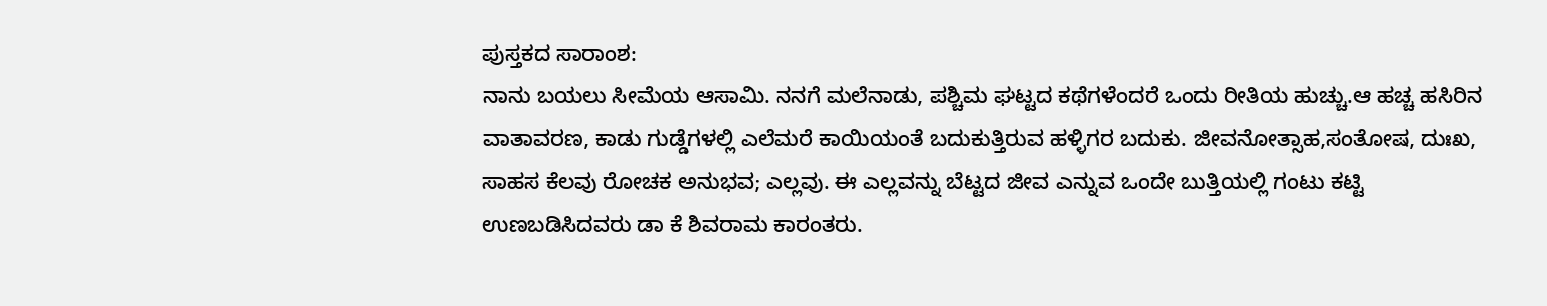ಪುಸ್ತಕದ ಸಾರಾಂಶ:
ನಾನು ಬಯಲು ಸೀಮೆಯ ಆಸಾಮಿ. ನನಗೆ ಮಲೆನಾಡು, ಪಶ್ಚಿಮ ಘಟ್ಟದ ಕಥೆಗಳೆಂದರೆ ಒಂದು ರೀತಿಯ ಹುಚ್ಚು.ಆ ಹಚ್ಚ ಹಸಿರಿನ ವಾತಾವರಣ, ಕಾಡು ಗುಡ್ಡೆಗಳಲ್ಲಿ ಎಲೆಮರೆ ಕಾಯಿಯಂತೆ ಬದುಕುತ್ತಿರುವ ಹಳ್ಳಿಗರ ಬದುಕು. ಜೀವನೋತ್ಸಾಹ,ಸಂತೋಷ, ದುಃಖ, ಸಾಹಸ ಕೆಲವು ರೋಚಕ ಅನುಭವ; ಎಲ್ಲವು. ಈ ಎಲ್ಲವನ್ನು ಬೆಟ್ಟದ ಜೀವ ಎನ್ನುವ ಒಂದೇ ಬುತ್ತಿಯಲ್ಲಿ ಗಂಟು ಕಟ್ಟಿ ಉಣಬಡಿಸಿದವರು ಡಾ ಕೆ ಶಿವರಾಮ ಕಾರಂತರು.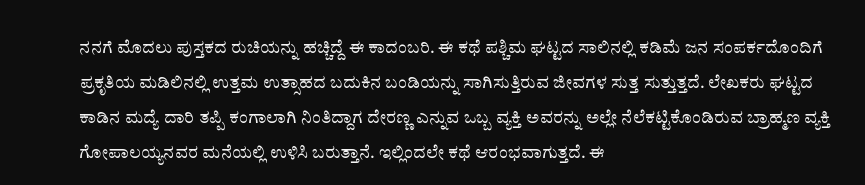ನನಗೆ ಮೊದಲು ಪುಸ್ತಕದ ರುಚಿಯನ್ನು ಹಚ್ಚಿದ್ದೆ ಈ ಕಾದಂಬರಿ. ಈ ಕಥೆ ಪಶ್ಚಿಮ ಘಟ್ಟದ ಸಾಲಿನಲ್ಲಿ ಕಡಿಮೆ ಜನ ಸಂಪರ್ಕದೊಂದಿಗೆ ಪ್ರಕೃತಿಯ ಮಡಿಲಿನಲ್ಲಿ ಉತ್ತಮ ಉತ್ಸಾಹದ ಬದುಕಿನ ಬಂಡಿಯನ್ನು ಸಾಗಿಸುತ್ತಿರುವ ಜೀವಗಳ ಸುತ್ತ ಸುತ್ತುತ್ತದೆ. ಲೇಖಕರು ಘಟ್ಟದ ಕಾಡಿನ ಮದ್ಯೆ ದಾರಿ ತಪ್ಪಿ ಕಂಗಾಲಾಗಿ ನಿಂತಿದ್ದಾಗ ದೇರಣ್ಣ ಎನ್ನುವ ಒಬ್ಬ ವ್ಯಕ್ತಿ ಅವರನ್ನು ಅಲ್ಲೇ ನೆಲೆಕಟ್ಟಿಕೊಂಡಿರುವ ಬ್ರಾಹ್ಮಣ ವ್ಯಕ್ತಿ ಗೋಪಾಲಯ್ಯನವರ ಮನೆಯಲ್ಲಿ ಉಳಿಸಿ ಬರುತ್ತಾನೆ. ಇಲ್ಲಿಂದಲೇ ಕಥೆ ಆರಂಭವಾಗುತ್ತದೆ. ಈ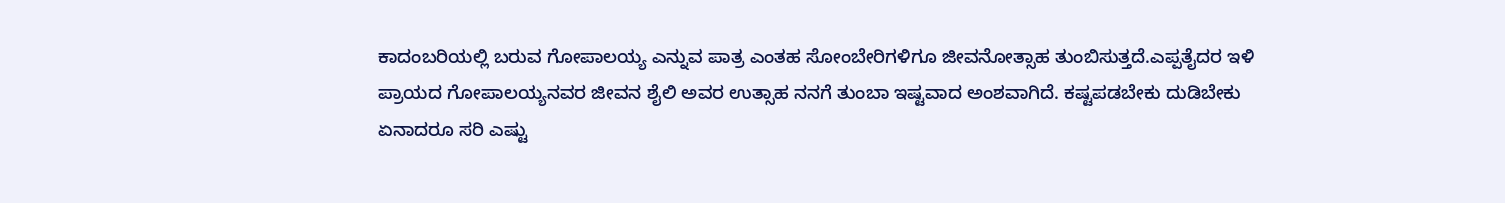ಕಾದಂಬರಿಯಲ್ಲಿ ಬರುವ ಗೋಪಾಲಯ್ಯ ಎನ್ನುವ ಪಾತ್ರ ಎಂತಹ ಸೋಂಬೇರಿಗಳಿಗೂ ಜೀವನೋತ್ಸಾಹ ತುಂಬಿಸುತ್ತದೆ.ಎಪ್ಪತೈದರ ಇಳಿ ಪ್ರಾಯದ ಗೋಪಾಲಯ್ಯನವರ ಜೀವನ ಶೈಲಿ ಅವರ ಉತ್ಸಾಹ ನನಗೆ ತುಂಬಾ ಇಷ್ಟವಾದ ಅಂಶವಾಗಿದೆ. ಕಷ್ಟಪಡಬೇಕು ದುಡಿಬೇಕು ಏನಾದರೂ ಸರಿ ಎಷ್ಟು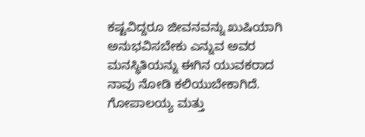ಕಷ್ಟವಿದ್ದರೂ ಜೀವನವನ್ನು ಖುಷಿಯಾಗಿ ಅನುಭವಿಸಬೇಕು ಎನ್ನುವ ಅವರ ಮನಸ್ಥಿತಿಯನ್ನು ಈಗಿನ ಯುವಕರಾದ ನಾವು ನೋಡಿ ಕಲಿಯುಬೇಕಾಗಿದೆ. ಗೋಪಾಲಯ್ಯ ಮತ್ತು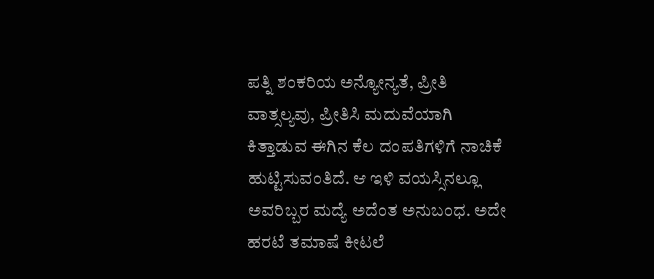ಪತ್ನಿ ಶಂಕರಿಯ ಅನ್ಯೋನ್ಯತೆ, ಪ್ರೀತಿ ವಾತ್ಸಲ್ಯವು, ಪ್ರೀತಿಸಿ ಮದುವೆಯಾಗಿ ಕಿತ್ತಾಡುವ ಈಗಿನ ಕೆಲ ದಂಪತಿಗಳಿಗೆ ನಾಚಿಕೆ ಹುಟ್ಟಿಸುವಂತಿದೆ. ಆ ಇಳಿ ವಯಸ್ಸಿನಲ್ಲೂ ಅವರಿಬ್ಬರ ಮದ್ಯೆ ಅದೆಂತ ಅನುಬಂಧ. ಅದೇ ಹರಟೆ ತಮಾಷೆ ಕೀಟಲೆ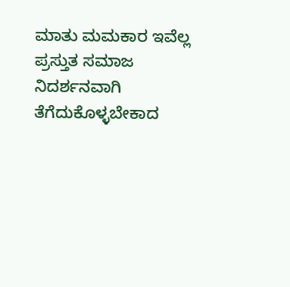ಮಾತು ಮಮಕಾರ ಇವೆಲ್ಲ ಪ್ರಸ್ತುತ ಸಮಾಜ ನಿದರ್ಶನವಾಗಿ ತೆಗೆದುಕೊಳ್ಳಬೇಕಾದ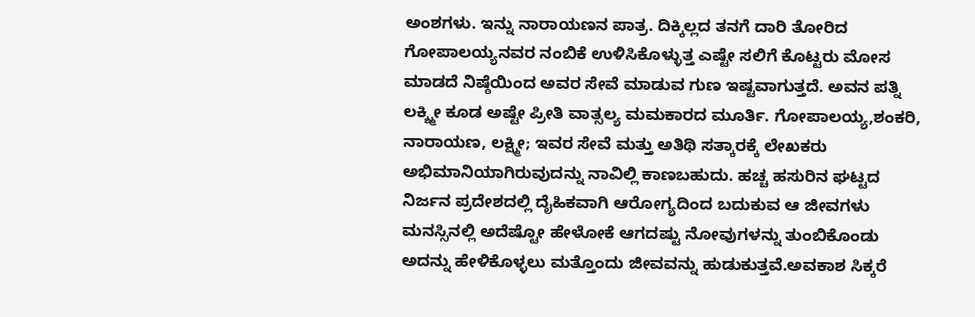ಅಂಶಗಳು. ಇನ್ನು ನಾರಾಯಣನ ಪಾತ್ರ. ದಿಕ್ಕಿಲ್ಲದ ತನಗೆ ದಾರಿ ತೋರಿದ ಗೋಪಾಲಯ್ಯನವರ ನಂಬಿಕೆ ಉಳಿಸಿಕೊಳ್ಳುತ್ತ ಎಷ್ಟೇ ಸಲಿಗೆ ಕೊಟ್ಟರು ಮೋಸ ಮಾಡದೆ ನಿಷ್ಠೆಯಿಂದ ಅವರ ಸೇವೆ ಮಾಡುವ ಗುಣ ಇಷ್ಟವಾಗುತ್ತದೆ. ಅವನ ಪತ್ನಿ ಲಕ್ಶ್ಮೀ ಕೂಡ ಅಷ್ಟೇ ಪ್ರೀತಿ ವಾತ್ಸಲ್ಯ ಮಮಕಾರದ ಮೂರ್ತಿ. ಗೋಪಾಲಯ್ಯ,ಶಂಕರಿ, ನಾರಾಯಣ, ಲಕ್ಷ್ಮೀ; ಇವರ ಸೇವೆ ಮತ್ತು ಅತಿಥಿ ಸತ್ಕಾರಕ್ಕೆ ಲೇಖಕರು ಅಭಿಮಾನಿಯಾಗಿರುವುದನ್ನು ನಾವಿಲ್ಲಿ ಕಾಣಬಹುದು. ಹಚ್ಚ ಹಸುರಿನ ಘಟ್ಟದ ನಿರ್ಜನ ಪ್ರದೇಶದಲ್ಲಿ ದೈಹಿಕವಾಗಿ ಆರೋಗ್ಯದಿಂದ ಬದುಕುವ ಆ ಜೀವಗಳು ಮನಸ್ಸಿನಲ್ಲಿ ಅದೆಷ್ಟೋ ಹೇಳೋಕೆ ಆಗದಷ್ಟು ನೋವುಗಳನ್ನು ತುಂಬಿಕೊಂಡು ಅದನ್ನು ಹೇಳಿಕೊಳ್ಳಲು ಮತ್ತೊಂದು ಜೀವವನ್ನು ಹುಡುಕುತ್ತವೆ.ಅವಕಾಶ ಸಿಕ್ಕರೆ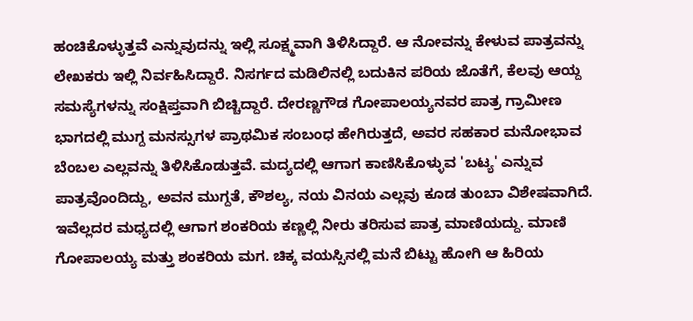ಹಂಚಿಕೊಳ್ಳುತ್ತವೆ ಎನ್ನುವುದನ್ನು ಇಲ್ಲಿ ಸೂಕ್ಷ್ಮವಾಗಿ ತಿಳಿಸಿದ್ದಾರೆ. ಆ ನೋವನ್ನು ಕೇಳುವ ಪಾತ್ರವನ್ನು ಲೇಖಕರು ಇಲ್ಲಿ ನಿರ್ವಹಿಸಿದ್ದಾರೆ. ನಿಸರ್ಗದ ಮಡಿಲಿನಲ್ಲಿ ಬದುಕಿನ ಪರಿಯ ಜೊತೆಗೆ, ಕೆಲವು ಆಯ್ದ ಸಮಸ್ಯೆಗಳನ್ನು ಸಂಕ್ಷಿಪ್ತವಾಗಿ ಬಿಚ್ಚಿದ್ದಾರೆ. ದೇರಣ್ಣಗೌಡ ಗೋಪಾಲಯ್ಯನವರ ಪಾತ್ರ ಗ್ರಾಮೀಣ ಭಾಗದಲ್ಲಿ ಮುಗ್ದ ಮನಸ್ಸುಗಳ ಪ್ರಾಥಮಿಕ ಸಂಬಂಧ ಹೇಗಿರುತ್ತದೆ, ಅವರ ಸಹಕಾರ ಮನೋಭಾವ ಬೆಂಬಲ ಎಲ್ಲವನ್ನು ತಿಳಿಸಿಕೊಡುತ್ತವೆ. ಮದ್ಯದಲ್ಲಿ ಆಗಾಗ ಕಾಣಿಸಿಕೊಳ್ಳುವ 'ಬಟ್ಯ' ಎನ್ನುವ ಪಾತ್ರವೊಂದಿದ್ದು, ಅವನ ಮುಗ್ದತೆ, ಕೌಶಲ್ಯ, ನಯ ವಿನಯ ಎಲ್ಲವು ಕೂಡ ತುಂಬಾ ವಿಶೇಷವಾಗಿದೆ. ಇವೆಲ್ಲದರ ಮಧ್ಯದಲ್ಲಿ ಆಗಾಗ ಶಂಕರಿಯ ಕಣ್ಣಲ್ಲಿ ನೀರು ತರಿಸುವ ಪಾತ್ರ ಮಾಣಿಯದ್ದು. ಮಾಣಿ ಗೋಪಾಲಯ್ಯ ಮತ್ತು ಶಂಕರಿಯ ಮಗ. ಚಿಕ್ಕ ವಯಸ್ಸಿನಲ್ಲಿ ಮನೆ ಬಿಟ್ಟು ಹೋಗಿ ಆ ಹಿರಿಯ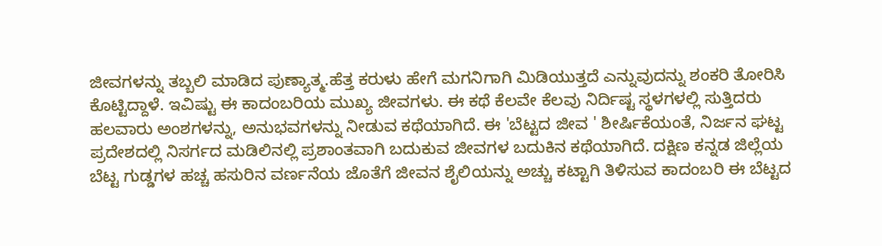ಜೀವಗಳನ್ನು ತಬ್ಬಲಿ ಮಾಡಿದ ಪುಣ್ಯಾತ್ಮ.ಹೆತ್ತ ಕರುಳು ಹೇಗೆ ಮಗನಿಗಾಗಿ ಮಿಡಿಯುತ್ತದೆ ಎನ್ನುವುದನ್ನು ಶಂಕರಿ ತೋರಿಸಿ ಕೊಟ್ಟಿದ್ದಾಳೆ. ಇವಿಷ್ಟು ಈ ಕಾದಂಬರಿಯ ಮುಖ್ಯ ಜೀವಗಳು. ಈ ಕಥೆ ಕೆಲವೇ ಕೆಲವು ನಿರ್ದಿಷ್ಟ ಸ್ಥಳಗಳಲ್ಲಿ ಸುತ್ತಿದರು ಹಲವಾರು ಅಂಶಗಳನ್ನು, ಅನುಭವಗಳನ್ನು ನೀಡುವ ಕಥೆಯಾಗಿದೆ. ಈ 'ಬೆಟ್ಟದ ಜೀವ ' ಶೀರ್ಷಿಕೆಯಂತೆ, ನಿರ್ಜನ ಘಟ್ಟ ಪ್ರದೇಶದಲ್ಲಿ ನಿಸರ್ಗದ ಮಡಿಲಿನಲ್ಲಿ ಪ್ರಶಾಂತವಾಗಿ ಬದುಕುವ ಜೀವಗಳ ಬದುಕಿನ ಕಥೆಯಾಗಿದೆ. ದಕ್ಷಿಣ ಕನ್ನಡ ಜಿಲ್ಲೆಯ ಬೆಟ್ಟ ಗುಡ್ಡಗಳ ಹಚ್ಚ ಹಸುರಿನ ವರ್ಣನೆಯ ಜೊತೆಗೆ ಜೀವನ ಶೈಲಿಯನ್ನು ಅಚ್ಚು ಕಟ್ಟಾಗಿ ತಿಳಿಸುವ ಕಾದಂಬರಿ ಈ ಬೆಟ್ಟದ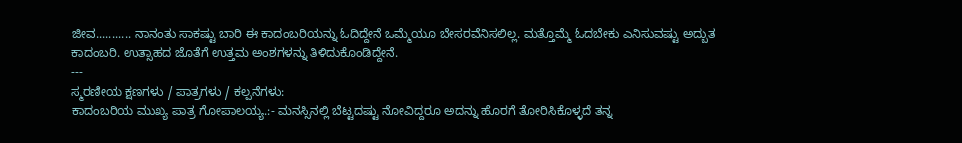ಜೀವ........... ನಾನಂತು ಸಾಕಷ್ಟು ಬಾರಿ ಈ ಕಾದಂಬರಿಯನ್ನು ಓದಿದ್ದೇನೆ ಒಮ್ಮೆಯೂ ಬೇಸರವೆನಿಸಲಿಲ್ಲ. ಮತ್ತೊಮ್ಮೆ ಓದಬೇಕು ಎನಿಸುವಷ್ಟು ಅದ್ಬುತ ಕಾದಂಬರಿ. ಉತ್ಸಾಹದ ಜೊತೆಗೆ ಉತ್ತಮ ಅಂಶಗಳನ್ನು ತಿಳಿದುಕೊಂಡಿದ್ದೇನೆ.
---
ಸ್ಮರಣೀಯ ಕ್ಷಣಗಳು / ಪಾತ್ರಗಳು / ಕಲ್ಪನೆಗಳು:
ಕಾದಂಬರಿಯ ಮುಖ್ಯ ಪಾತ್ರ ಗೋಪಾಲಯ್ಯ.:- ಮನಸ್ಸಿನಲ್ಲಿ ಬೆಟ್ಟದಷ್ಟು ನೋವಿದ್ದರೂ ಅದನ್ನು ಹೊರಗೆ ತೋರಿಸಿಕೊಳ್ಳದೆ ತನ್ನ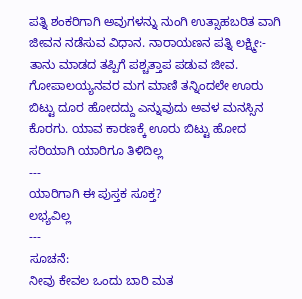ಪತ್ನಿ ಶಂಕರಿಗಾಗಿ ಅವುಗಳನ್ನು ನುಂಗಿ ಉತ್ಸಾಹಬರಿತ ವಾಗಿ ಜೀವನ ನಡೆಸುವ ವಿಧಾನ. ನಾರಾಯಣನ ಪತ್ನಿ ಲಕ್ಷ್ಮೀ:- ತಾನು ಮಾಡದ ತಪ್ಪಿಗೆ ಪಶ್ಚತ್ತಾಪ ಪಡುವ ಜೀವ. ಗೋಪಾಲಯ್ಯನವರ ಮಗ ಮಾಣಿ ತನ್ನಿಂದಲೇ ಊರು ಬಿಟ್ಟು ದೂರ ಹೋದದ್ದು ಎನ್ನುವುದು ಅವಳ ಮನಸ್ಸಿನ ಕೊರಗು. ಯಾವ ಕಾರಣಕ್ಕೆ ಊರು ಬಿಟ್ಟು ಹೋದ ಸರಿಯಾಗಿ ಯಾರಿಗೂ ತಿಳಿದಿಲ್ಲ
---
ಯಾರಿಗಾಗಿ ಈ ಪುಸ್ತಕ ಸೂಕ್ತ?
ಲಭ್ಯವಿಲ್ಲ
---
ಸೂಚನೆ:
ನೀವು ಕೇವಲ ಒಂದು ಬಾರಿ ಮತ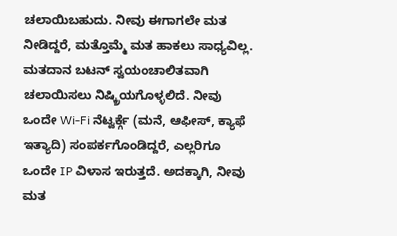ಚಲಾಯಿಬಹುದು. ನೀವು ಈಗಾಗಲೇ ಮತ ನೀಡಿದ್ದರೆ, ಮತ್ತೊಮ್ಮೆ ಮತ ಹಾಕಲು ಸಾಧ್ಯವಿಲ್ಲ. ಮತದಾನ ಬಟನ್ ಸ್ವಯಂಚಾಲಿತವಾಗಿ ಚಲಾಯಿಸಲು ನಿಷ್ಕ್ರಿಯಗೊಳ್ಳಲಿದೆ. ನೀವು ಒಂದೇ Wi-Fi ನೆಟ್ವರ್ಕ್ಗೆ (ಮನೆ, ಆಫೀಸ್, ಕ್ಯಾಫೆ ಇತ್ಯಾದಿ) ಸಂಪರ್ಕಗೊಂಡಿದ್ದರೆ, ಎಲ್ಲರಿಗೂ ಒಂದೇ IP ವಿಳಾಸ ಇರುತ್ತದೆ. ಅದಕ್ಕಾಗಿ, ನೀವು ಮತ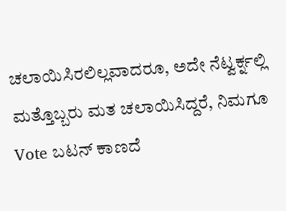ಚಲಾಯಿಸಿರಲಿಲ್ಲವಾದರೂ, ಅದೇ ನೆಟ್ವರ್ಕ್ನಲ್ಲಿ ಮತ್ತೊಬ್ಬರು ಮತ ಚಲಾಯಿಸಿದ್ದರೆ, ನಿಮಗೂ Vote ಬಟನ್ ಕಾಣದೆ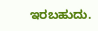ಇರಬಹುದು.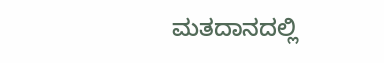ಮತದಾನದಲ್ಲಿ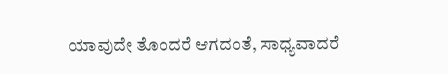ಯಾವುದೇ ತೊಂದರೆ ಆಗದಂತೆ, ಸಾಧ್ಯವಾದರೆ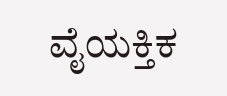ವೈಯಕ್ತಿಕ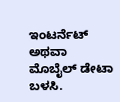ಇಂಟರ್ನೆಟ್ ಅಥವಾ ಮೊಬೈಲ್ ಡೇಟಾ ಬಳಸಿ.